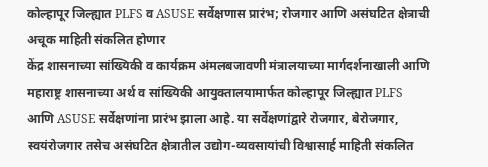कोल्हापूर जिल्ह्यात PLFS व ASUSE सर्वेक्षणास प्रारंभ; रोजगार आणि असंघटित क्षेत्राची अचूक माहिती संकलित होणार
केंद्र शासनाच्या सांख्यिकी व कार्यक्रम अंमलबजावणी मंत्रालयाच्या मार्गदर्शनाखाली आणि महाराष्ट्र शासनाच्या अर्थ व सांख्यिकी आयुक्तालयामार्फत कोल्हापूर जिल्ह्यात PLFS आणि ASUSE सर्वेक्षणांना प्रारंभ झाला आहे. या सर्वेक्षणांद्वारे रोजगार, बेरोजगार, स्वयंरोजगार तसेच असंघटित क्षेत्रातील उद्योग-व्यवसायांची विश्वासार्ह माहिती संकलित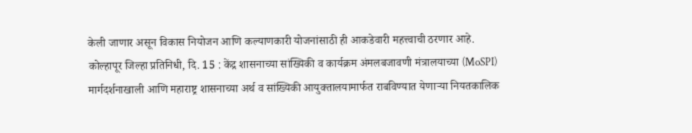केली जाणार असून विकास नियोजन आणि कल्याणकारी योजनांसाठी ही आकडेवारी महत्त्वाची ठरणार आहे.
कोल्हापूर जिल्हा प्रतिनिधी, दि. 15 : केंद्र शासनाच्या सांख्यिकी व कार्यक्रम अंमलबजावणी मंत्रालयाच्या (MoSPI) मार्गदर्शनाखाली आणि महाराष्ट्र शासनाच्या अर्थ व सांख्यिकी आयुक्तालयामार्फत राबविण्यात येणाऱ्या नियतकालिक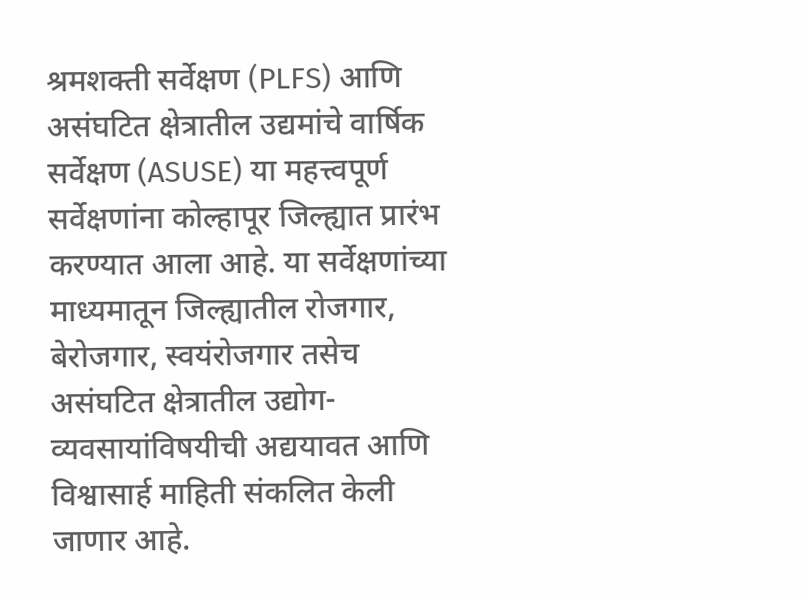श्रमशक्ती सर्वेक्षण (PLFS) आणि असंघटित क्षेत्रातील उद्यमांचे वार्षिक सर्वेक्षण (ASUSE) या महत्त्वपूर्ण सर्वेक्षणांना कोल्हापूर जिल्ह्यात प्रारंभ करण्यात आला आहे. या सर्वेक्षणांच्या माध्यमातून जिल्ह्यातील रोजगार, बेरोजगार, स्वयंरोजगार तसेच असंघटित क्षेत्रातील उद्योग-व्यवसायांविषयीची अद्ययावत आणि विश्वासार्ह माहिती संकलित केली जाणार आहे.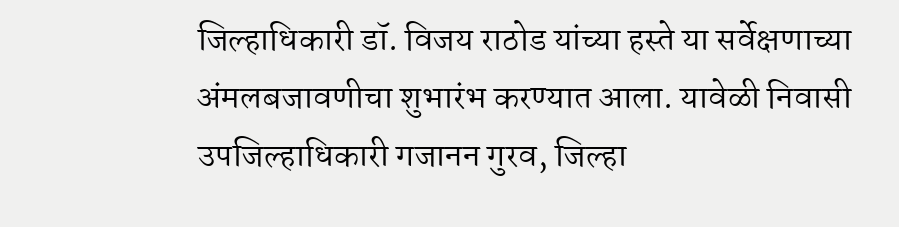जिल्हाधिकारी डॉ. विजय राठोड यांच्या हस्ते या सर्वेक्षणाच्या अंमलबजावणीचा शुभारंभ करण्यात आला. यावेळी निवासी उपजिल्हाधिकारी गजानन गुरव, जिल्हा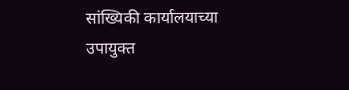सांख्यिकी कार्यालयाच्या उपायुक्त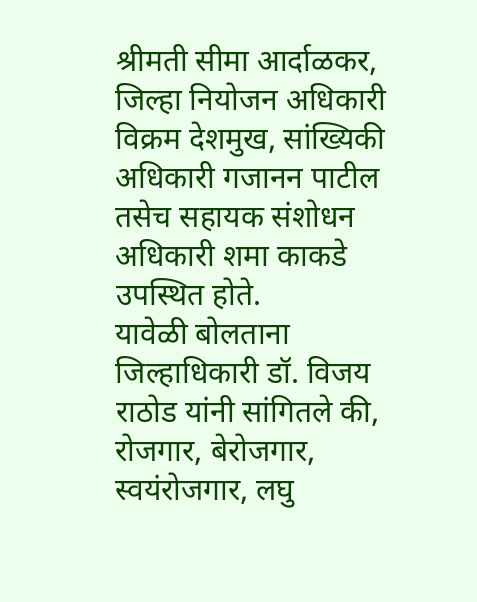श्रीमती सीमा आर्दाळकर, जिल्हा नियोजन अधिकारी विक्रम देशमुख, सांख्यिकी अधिकारी गजानन पाटील तसेच सहायक संशोधन अधिकारी शमा काकडे उपस्थित होते.
यावेळी बोलताना जिल्हाधिकारी डॉ. विजय राठोड यांनी सांगितले की, रोजगार, बेरोजगार, स्वयंरोजगार, लघु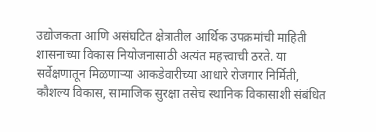उद्योजकता आणि असंघटित क्षेत्रातील आर्थिक उपक्रमांची माहिती शासनाच्या विकास नियोजनासाठी अत्यंत महत्त्वाची ठरते. या सर्वेक्षणातून मिळणाऱ्या आकडेवारीच्या आधारे रोजगार निर्मिती, कौशल्य विकास, सामाजिक सुरक्षा तसेच स्थानिक विकासाशी संबंधित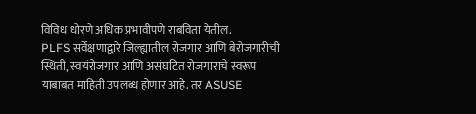विविध धोरणे अधिक प्रभावीपणे राबविता येतील.
PLFS सर्वेक्षणाद्वारे जिल्ह्यातील रोजगार आणि बेरोजगारीची स्थिती, स्वयंरोजगार आणि असंघटित रोजगाराचे स्वरूप याबाबत माहिती उपलब्ध होणार आहे. तर ASUSE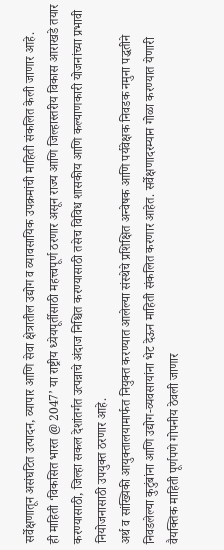सर्वेक्षणातून असंघटित उत्पादन, व्यापार आणि सेवा क्षेत्रातील उद्योग व व्यावसायिक उपक्रमांची माहिती संकलित केली जाणार आहे.
ही माहिती ‘विकसित भारत @ 2047’ या राष्ट्रीय ध्येयपूर्तीसाठी महत्त्वपूर्ण ठरणार असून राज्य आणि जिल्हास्तरीय विकास आराखडे तयार करण्यासाठी, जिल्हा सकल देशांतर्गत उत्पन्नाचे अंदाज निश्चित करण्यासाठी तसेच विविध शासकीय आणि कल्याणकारी योजनांच्या प्रभावी नियोजनासाठी उपयुक्त ठरणार आहे.
अर्थ व सांख्यिकी आयुक्तालयामार्फत नियुक्त करण्यात आलेल्या संस्थेचे प्रशिक्षित अन्वेषक आणि पर्यवेक्षक निवडक नमुना पद्धतीने निवडलेल्या कुटुंबांना आणि उद्योग-व्यवसायांना भेट देऊन माहिती संकलित करणार आहेत. सर्वेक्षणादरम्यान गोळा करण्यात येणारी वैयक्तिक माहिती पूर्णपणे गोपनीय ठेवली जाणार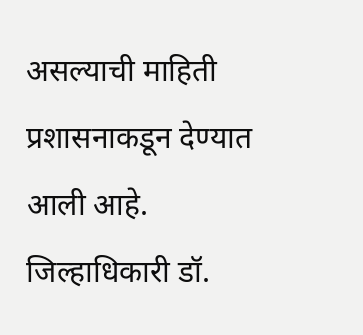असल्याची माहिती प्रशासनाकडून देण्यात आली आहे.
जिल्हाधिकारी डॉ.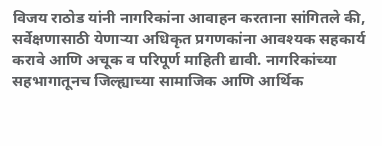विजय राठोड यांनी नागरिकांना आवाहन करताना सांगितले की, सर्वेक्षणासाठी येणाऱ्या अधिकृत प्रगणकांना आवश्यक सहकार्य करावे आणि अचूक व परिपूर्ण माहिती द्यावी. नागरिकांच्या सहभागातूनच जिल्ह्याच्या सामाजिक आणि आर्थिक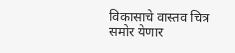विकासाचे वास्तव चित्र समोर येणार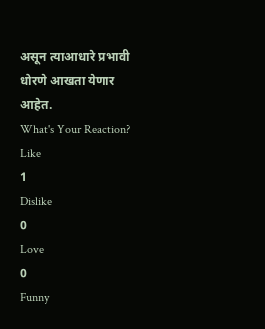असून त्याआधारे प्रभावी धोरणे आखता येणार आहेत.
What's Your Reaction?
Like
1
Dislike
0
Love
0
Funny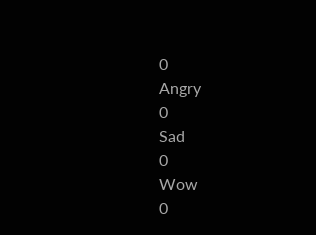0
Angry
0
Sad
0
Wow
0